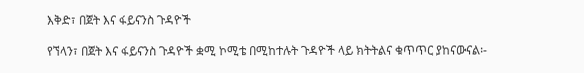እቅድ፣ በጀት እና ፋይናንስ ጉዳዮች

የኘላን፣ በጀት እና ፋይናንስ ጉዳዮች ቋሚ ኮሚቴ በሚከተሉት ጉዳዮች ላይ ክትትልና ቁጥጥር ያከናውናል፡-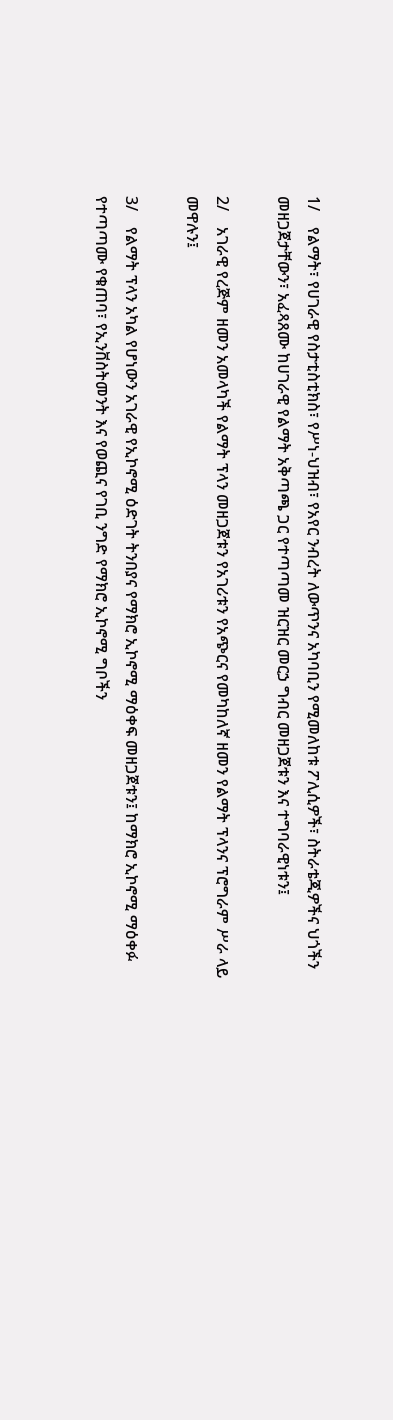1/    የልማት፣ የሀገራዊ የስታቲስቲክስ፣ የሥነ-ህዝብ፣ የአየር ንብረት ለውጥንና አካባቢን የሚመለከቱ ፖሊሲዎች፣ ስትራቴጂዎችና ህጎችን መዘጋጀታቸውን፣ አፈጻጸሙ ከሀገራዊ የልማት አቅጣጫ ጋር የተጣጣመ ዝርዝር መርኃ ግብር መዘጋጀቱን እና ተግባራዊነቱን፤

2/    አገራዊ የረጅም ዘመን አመላካች የልማት ፕላን መዘጋጀቱን የአገሪቱን የአጭርና የመካከለኛ ዘመን የልማት ፕላንና ፕሮግራም ሥራ ላይ መዋሉን፤

3/    የልማት ፕላን አካል የሆነውን አገራዊ የኢኮኖሚ ዕድገት ትንበያና የማክሮ ኢኮኖሚ ማዕቀፍ መዘጋጀቱን፤ ከማክሮ ኢኮኖሚ ማዕቀፉ የተጣጣሙ የቁጠባ፣ የኢንቨስትመንት እና የወጪና የገቢ ንግድ የማክሮ ኢኮኖሚ ግቦችን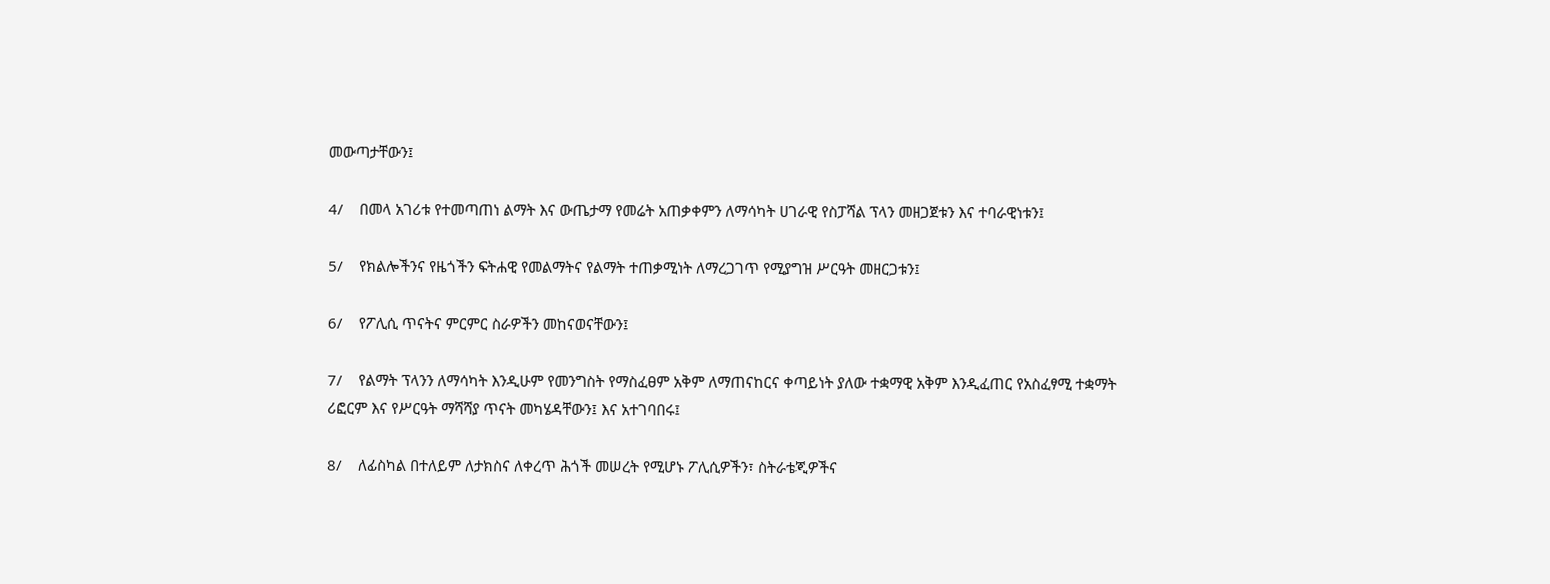መውጣታቸውን፤

4/    በመላ አገሪቱ የተመጣጠነ ልማት እና ውጤታማ የመሬት አጠቃቀምን ለማሳካት ሀገራዊ የስፓሻል ፕላን መዘጋጀቱን እና ተባራዊነቱን፤

5/    የክልሎችንና የዜጎችን ፍትሐዊ የመልማትና የልማት ተጠቃሚነት ለማረጋገጥ የሚያግዝ ሥርዓት መዘርጋቱን፤

6/    የፖሊሲ ጥናትና ምርምር ስራዎችን መከናወናቸውን፤

7/    የልማት ፕላንን ለማሳካት እንዲሁም የመንግስት የማስፈፀም አቅም ለማጠናከርና ቀጣይነት ያለው ተቋማዊ አቅም እንዲፈጠር የአስፈፃሚ ተቋማት ሪፎርም እና የሥርዓት ማሻሻያ ጥናት መካሄዳቸውን፤ እና አተገባበሩ፤

8/    ለፊስካል በተለይም ለታክስና ለቀረጥ ሕጎች መሠረት የሚሆኑ ፖሊሲዎችን፣ ስትራቴጂዎችና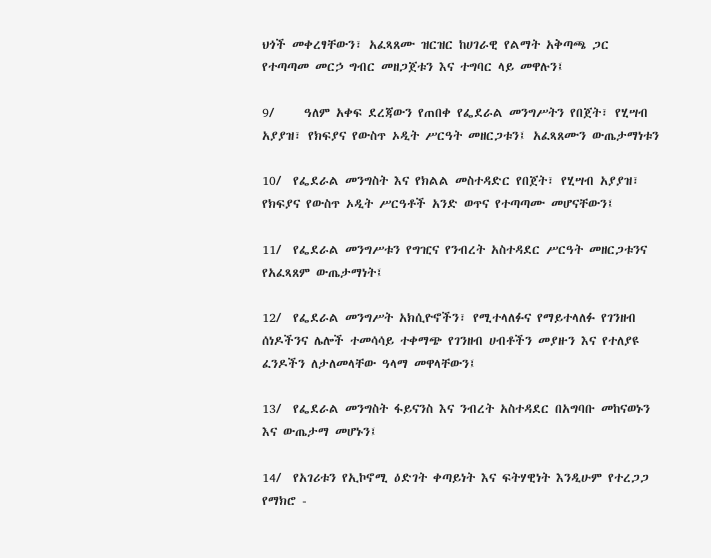ህጎች መቀረፃቸውን፣ አፈጻጸሙ ዝርዝር ከሀገራዊ የልማት አቅጣጫ ጋር የተጣጣመ መርኃ ግብር መዘጋጀቱን እና ተግባር ላይ መዋሉን፤

9/     ዓለም አቀፍ ደረጃውን የጠበቀ የፌደራል መንግሥትን የበጀት፣ የሂሣብ አያያዝ፣ የክፍያና የውስጥ ኦዲት ሥርዓት መዘርጋቱን፤ አፈጻጸሙን ውጤታማነቱን

10/  የፌደራል መንግስት እና የክልል መስተዳድር የበጀት፣ የሂሣብ አያያዝ፣ የክፍያና የውስጥ ኦዲት ሥርዓቶች አንድ ወጥና የተጣጣሙ መሆናቸውን፤

11/  የፌደራል መንግሥቱን የግዢና የንብረት አስተዳደር ሥርዓት መዘርጋቱንና የአፈጻጸም ውጤታማነት፤

12/  የፌደራል መንግሥት አክሲዮኖችን፣ የሚተላለፉና የማይተላለፉ የገንዘብ ሰነዶችንና ሌሎች ተመሳሳይ ተቀማጭ የገንዘብ ሀብቶችን መያዙን እና የተለያዩ ፈንዶችን ለታለመላቸው ዓላማ መዋላቸውን፤

13/  የፌደራል መንግስት ፋይናንስ እና ንብረት አስተዳደር በአግባቡ መከናወኑን እና ውጤታማ መሆኑን፤

14/  የአገሪቱን የኢኮኖሚ ዕድገት ቀጣይነት እና ፍትሃዊነት እንዲሁም የተረጋጋ የማክሮ -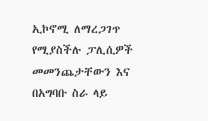ኢኮኖሚ ለማረጋገጥ የሚያስችሉ ፓሊሲዎች መመንጨታቸውን እና በአግባቡ ስራ ላይ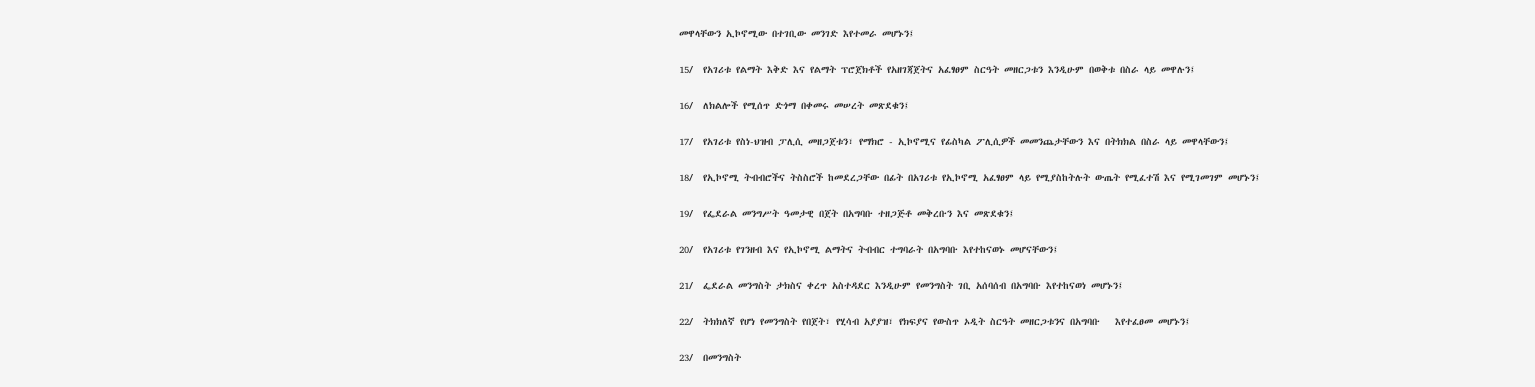መዋላቸውን ኢኮኖሚው በተገቢው መንገድ እየተመራ መሆኑን፤

15/  የአገሪቱ የልማት እቅድ እና የልማት ፕሮጀክቶች የአዘገጃጀትና አፈፃፀም ስርዓት መዘርጋቱን እንዲሁም በወቅቱ በስራ ላይ መዋሉን፤

16/  ለክልሎች የሚሰጥ ድጎማ በቀመሩ መሠረት መጽደቁን፤

17/  የአገሪቱ የስነ-ህዝብ ፓሊሲ መዘጋጀቱን፣ የማክሮ - ኢኮኖሚና የፊስካል ፖሊሲዎች መመንጨታቸውን እና በትክክል በስራ ላይ መዋላቸውን፤

18/  የኢኮኖሚ ትብብሮችና ትስስሮች ከመደረጋቸው በፊት በአገሪቱ የኢኮኖሚ አፈፃፀም ላይ የሚያስከትሉት ውጤት የሚፈተሽ እና የሚገመገም መሆኑን፤

19/  የፌደራል መንግሥት ዓመታዊ በጀት በአግባቡ ተዘጋጅቶ መቅረቡን እና መጽደቁን፤

20/  የአገሪቱ የገንዘብ እና የኢኮኖሚ ልማትና ትብብር ተግባራት በአግባቡ እየተከናወኑ መሆናቸውን፤

21/  ፌደራል መንግስት ታክስና ቀረጥ አስተዳደር እንዲሁም የመንግስት ገቢ አሰባሰብ በአግባቡ እየተከናወነ መሆኑን፤

22/  ትክክለኛ የሆነ የመንግስት የበጀት፣ የሂሳብ አያያዝ፣ የክፍያና የውስጥ ኦዲት ስርዓት መዘርጋቱንና በአግባቡ   እየተፈፀመ መሆኑን፤

23/  በመንግስት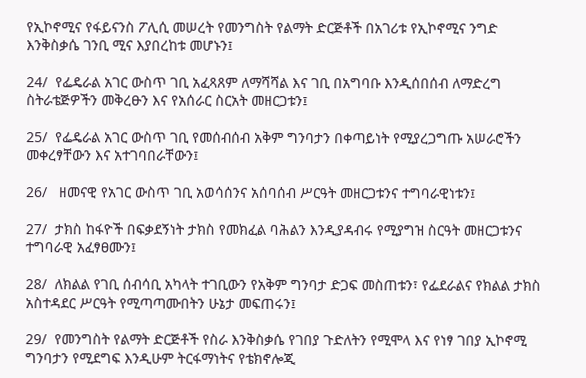የኢኮኖሚና የፋይናንስ ፖሊሲ መሠረት የመንግስት የልማት ድርጅቶች በአገሪቱ የኢኮኖሚና ንግድ እንቅስቃሴ ገንቢ ሚና እያበረከቱ መሆኑን፤

24/  የፌዴራል አገር ውስጥ ገቢ አፈጻጸም ለማሻሻል እና ገቢ በአግባቡ እንዲሰበሰብ ለማድረግ ስትራቴጅዎችን መቅረፁን እና የአሰራር ስርአት መዘርጋቱን፤

25/  የፌዴራል አገር ውስጥ ገቢ የመሰብሰብ አቅም ግንባታን በቀጣይነት የሚያረጋግጡ አሠራሮችን መቀረፃቸውን እና አተገባበራቸውን፤

26/   ዘመናዊ የአገር ውስጥ ገቢ አወሳሰንና አሰባሰብ ሥርዓት መዘርጋቱንና ተግባራዊነቱን፤

27/  ታክስ ከፋዮች በፍቃደኝነት ታክስ የመክፈል ባሕልን እንዲያዳብሩ የሚያግዝ ስርዓት መዘርጋቱንና ተግባራዊ አፈፃፀሙን፤

28/  ለክልል የገቢ ሰብሳቢ አካላት ተገቢውን የአቅም ግንባታ ድጋፍ መስጠቱን፣ የፌደራልና የክልል ታክስ አስተዳደር ሥርዓት የሚጣጣሙበትን ሁኔታ መፍጠሩን፤

29/  የመንግስት የልማት ድርጅቶች የስራ እንቅስቃሴ የገበያ ጉድለትን የሚሞላ እና የነፃ ገበያ ኢኮኖሚ ግንባታን የሚደግፍ እንዲሁም ትርፋማነትና የቴክኖሎጂ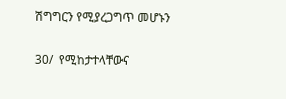ሽግግርን የሚያረጋግጥ መሆኑን

30/  የሚከታተላቸውና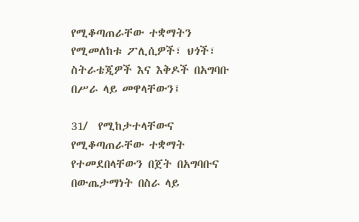የሚቆጣጠራቸው ተቋማትን የሚመለከቱ ፖሊሲዎች፣ ህጎች፣ ስትራቴጂዎች እና እቅዶች በአግባቡ በሥራ ላይ መዋላቸውን፤

31/  የሚከታተላቸውና የሚቆጣጠራቸው ተቋማት የተመደበላቸውን በጀት በአግባቡና በውጤታማነት በስራ ላይ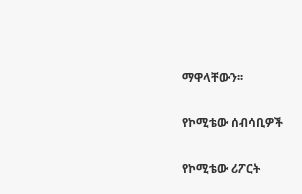ማዋላቸውን፡፡

የኮሚቴው ሰብሳቢዎች

የኮሚቴው ሪፖርት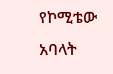የኮሚቴው አባላት